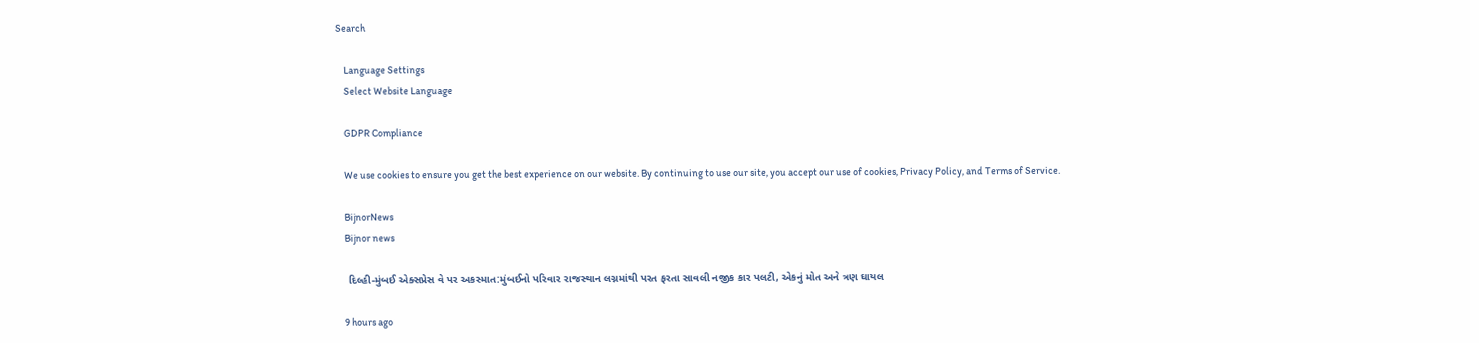Search

    Language Settings
    Select Website Language

    GDPR Compliance

    We use cookies to ensure you get the best experience on our website. By continuing to use our site, you accept our use of cookies, Privacy Policy, and Terms of Service.

    BijnorNews
    Bijnor news

    દિલ્હી-મુંબઈ એક્સપ્રેસ વે પર અકસ્માત:મુંબઈનો પરિવાર રાજસ્થાન લગ્નમાંથી પરત ફરતા સાવલી નજીક કાર પલટી, એકનું મોત અને ત્રણ ઘાયલ

    9 hours ago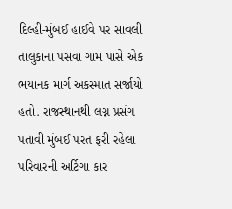દિલ્હી-મુંબઈ હાઈવે પર સાવલી તાલુકાના પસવા ગામ પાસે એક ભયાનક માર્ગ અકસ્માત સર્જાયો હતો. રાજસ્થાનથી લગ્ન પ્રસંગ પતાવી મુંબઈ પરત ફરી રહેલા પરિવારની અર્ટિગા કાર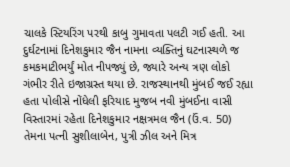ચાલકે સ્ટિયરિંગ પરથી કાબુ ગુમાવતા પલટી ગઈ હતી. આ દુર્ઘટનામાં દિનેશકુમાર જૈન નામના વ્યક્તિનું ઘટનાસ્થળે જ કમકમાટીભર્યું મોત નીપજ્યું છે, જ્યારે અન્ય ત્રણ લોકો ગંભીર રીતે ઇજાગ્રસ્ત થયા છે. રાજસ્થાનથી મુંબઈ જઈ રહ્યા હતા પોલીસે નોંધેલી ફરિયાદ મુજબ નવી મુંબઈના વાસી વિસ્તારમાં રહેતા દિનેશકુમાર નક્ષત્રમલ જૈન (ઉં.વ. 50) તેમના પત્ની સુશીલાબેન, પુત્રી ઝીલ અને મિત્ર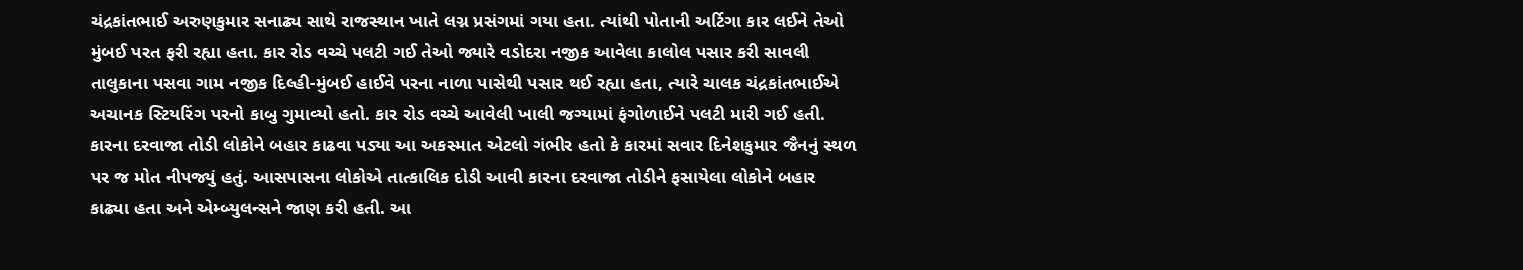ચંદ્રકાંતભાઈ અરુણકુમાર સનાઢ્ય સાથે રાજસ્થાન ખાતે લગ્ન પ્રસંગમાં ગયા હતા. ત્યાંથી પોતાની અર્ટિગા કાર લઈને તેઓ મુંબઈ પરત ફરી રહ્યા હતા. કાર રોડ વચ્ચે પલટી ગઈ તેઓ જ્યારે વડોદરા નજીક આવેલા કાલોલ પસાર કરી સાવલી તાલુકાના પસવા ગામ નજીક દિલ્હી-મુંબઈ હાઈવે પરના નાળા પાસેથી પસાર થઈ રહ્યા હતા, ત્યારે ચાલક ચંદ્રકાંતભાઈએ અચાનક સ્ટિયરિંગ પરનો કાબુ ગુમાવ્યો હતો. કાર રોડ વચ્ચે આવેલી ખાલી જગ્યામાં ફંગોળાઈને પલટી મારી ગઈ હતી. કારના દરવાજા તોડી લોકોને બહાર કાઢવા પડ્યા આ અકસ્માત એટલો ગંભીર હતો કે કારમાં સવાર દિનેશકુમાર જૈનનું સ્થળ પર જ મોત નીપજ્યું હતું. આસપાસના લોકોએ તાત્કાલિક દોડી આવી કારના દરવાજા તોડીને ફસાયેલા લોકોને બહાર કાઢ્યા હતા અને એમ્બ્યુલન્સને જાણ કરી હતી. આ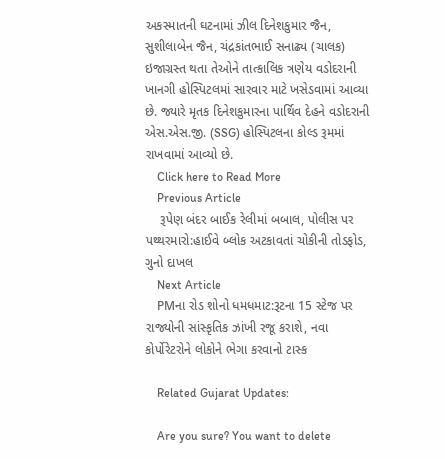અકસ્માતની ઘટનામાં ઝીલ દિનેશકુમાર જૈન, સુશીલાબેન જૈન, ચંદ્રકાંતભાઈ સનાઢ્ય (ચાલક) ઇજાગ્રસ્ત થતા તેઓને તાત્કાલિક ત્રણેય વડોદરાની ખાનગી હોસ્પિટલમાં સારવાર માટે ખસેડવામાં આવ્યા છે. જ્યારે મૃતક દિનેશકુમારના પાર્થિવ દેહને વડોદરાની એસ.એસ.જી. (SSG) હોસ્પિટલના કોલ્ડ રૂમમાં રાખવામાં આવ્યો છે.
    Click here to Read More
    Previous Article
    રૂપેણ બંદર બાઈક રેલીમાં બબાલ, પોલીસ પર પથ્થરમારો:હાઈવે બ્લોક અટકાવતાં ચોકીની તોડફોડ, ગુનો દાખલ
    Next Article
    PMના રોડ શોનો ધમધમાટ:રૂટના 15 સ્ટેજ પર રાજ્યોની સાંસ્કૃતિક ઝાંખી રજૂ કરાશે, નવા કોર્પોરેટરોને લોકોને ભેગા કરવાનો ટાસ્ક

    Related Gujarat Updates:

    Are you sure? You want to delete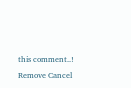this comment..! Remove Cancel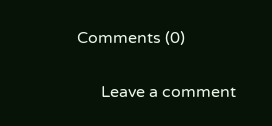Comments (0)

      Leave a comment